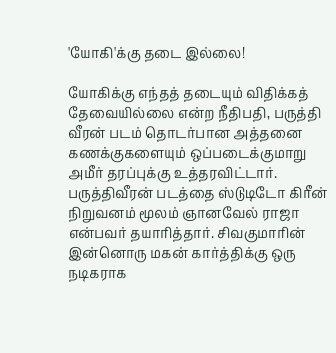'யோகி'க்கு தடை இல்லை!

யோகிக்கு எந்தத் தடையும் விதிக்கத் தேவையில்லை என்ற நீதிபதி, பருத்தி வீரன் படம் தொடர்பான அத்தனை கணக்குகளையும் ஒப்படைக்குமாறு அமீர் தரப்புக்கு உத்தரவிட்டார்.
பருத்திவீரன் படத்தை ஸ்டுடிடோ கிரீன் நிறுவனம் மூலம் ஞானவேல் ராஜா என்பவர் தயாரித்தார். சிவகுமாரின் இன்னொரு மகன் கார்த்திக்கு ஒரு நடிகராக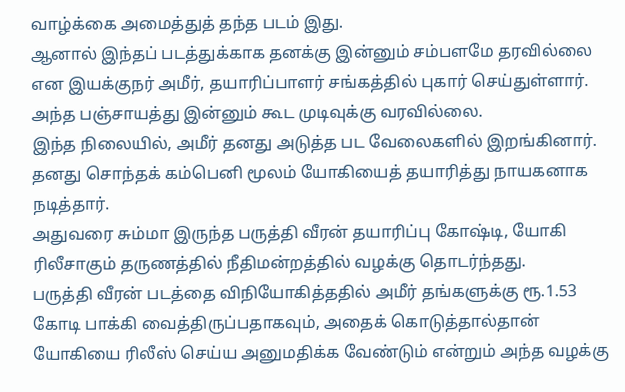வாழ்க்கை அமைத்துத் தந்த படம் இது.
ஆனால் இந்தப் படத்துக்காக தனக்கு இன்னும் சம்பளமே தரவில்லை என இயக்குநர் அமீர், தயாரிப்பாளர் சங்கத்தில் புகார் செய்துள்ளார். அந்த பஞ்சாயத்து இன்னும் கூட முடிவுக்கு வரவில்லை.
இந்த நிலையில், அமீர் தனது அடுத்த பட வேலைகளில் இறங்கினார். தனது சொந்தக் கம்பெனி மூலம் யோகியைத் தயாரித்து நாயகனாக நடித்தார்.
அதுவரை சும்மா இருந்த பருத்தி வீரன் தயாரிப்பு கோஷ்டி, யோகி ரிலீசாகும் தருணத்தில் நீதிமன்றத்தில் வழக்கு தொடர்ந்தது.
பருத்தி வீரன் படத்தை விநியோகித்ததில் அமீர் தங்களுக்கு ரூ.1.53 கோடி பாக்கி வைத்திருப்பதாகவும், அதைக் கொடுத்தால்தான் யோகியை ரிலீஸ் செய்ய அனுமதிக்க வேண்டும் என்றும் அந்த வழக்கு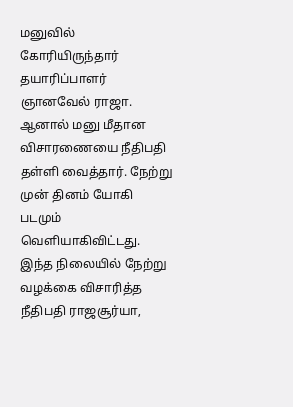மனுவில் கோரியிருந்தார் தயாரிப்பாளர் ஞானவேல் ராஜா.
ஆனால் மனு மீதான விசாரணையை நீதிபதி தள்ளி வைத்தார். நேற்று முன் தினம் யோகி படமும் வெளியாகிவிட்டது.
இந்த நிலையில் நேற்று வழக்கை விசாரித்த நீதிபதி ராஜசூர்யா,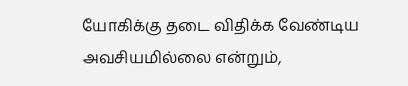யோகிக்கு தடை விதிக்க வேண்டிய அவசியமில்லை என்றும்,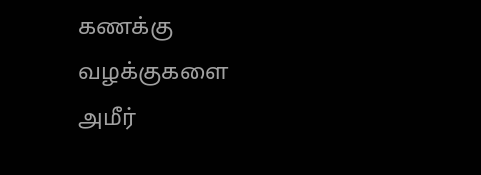கணக்கு வழக்குகளை அமீர்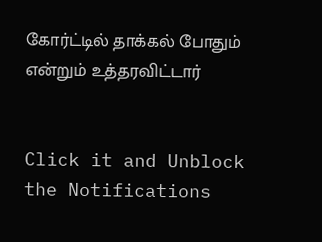கோர்ட்டில் தாக்கல் போதும் என்றும் உத்தரவிட்டார்


Click it and Unblock the Notifications